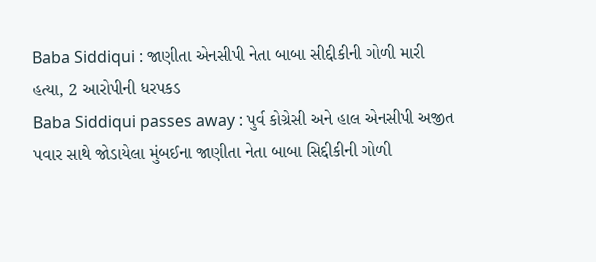Baba Siddiqui : જાણીતા એનસીપી નેતા બાબા સીદ્દીકીની ગોળી મારી હત્યા, 2 આરોપીની ધરપકડ
Baba Siddiqui passes away : પુર્વ કોગ્રેસી અને હાલ એનસીપી અજીત પવાર સાથે જોડાયેલા મુંબઈના જાણીતા નેતા બાબા સિદ્દીકીની ગોળી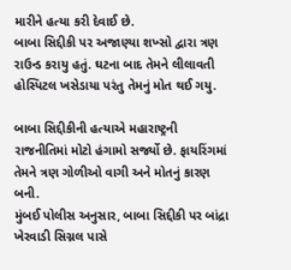મારીને હત્યા કરી દેવાઈ છે.
બાબા સિદ્દીકી પર અજાણ્યા શખ્સો દ્વારા ત્રણ રાઉન્ડ કરાયુ હતું. ઘટના બાદ તેમને લીલાવતી હોસ્પિટલ ખસેડાયા પરંતુ તેમનું મોત થઈ ગયુ.

બાબા સિદ્દીકીની હત્યાએ મહારાષ્ટ્રની રાજનીતિમાં મોટો હંગામો સર્જ્યો છે. ફાયરિંગમાં તેમને ત્રણ ગોળીઓ વાગી અને મોતનું કારણ બની.
મુંબઈ પોલીસ અનુસાર, બાબા સિદ્દીકી પર બાંદ્રા ખેરવાડી સિગ્નલ પાસે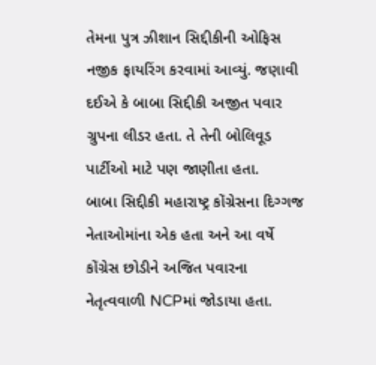તેમના પુત્ર ઝીશાન સિદ્દીકીની ઓફિસ નજીક ફાયરિંગ કરવામાં આવ્યું. જણાવી દઈએ કે બાબા સિદ્દીકી અજીત પવાર ગ્રુપના લીડર હતા. તે તેની બોલિવૂડ પાર્ટીઓ માટે પણ જાણીતા હતા.
બાબા સિદ્દીકી મહારાષ્ટ્ર કોંગ્રેસના દિગ્ગજ નેતાઓમાંના એક હતા અને આ વર્ષે કોંગ્રેસ છોડીને અજિત પવારના નેતૃત્વવાળી NCPમાં જોડાયા હતા.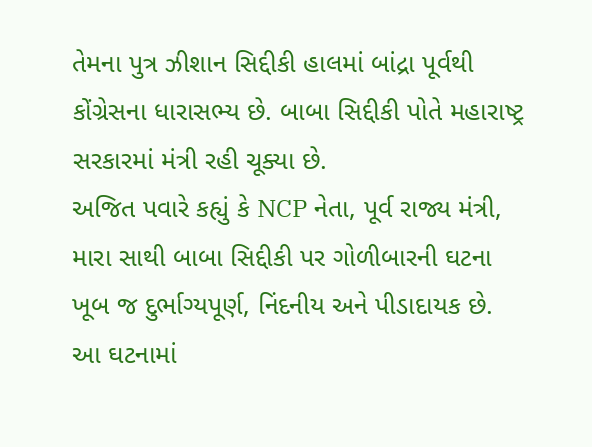તેમના પુત્ર ઝીશાન સિદ્દીકી હાલમાં બાંદ્રા પૂર્વથી કોંગ્રેસના ધારાસભ્ય છે. બાબા સિદ્દીકી પોતે મહારાષ્ટ્ર સરકારમાં મંત્રી રહી ચૂક્યા છે.
અજિત પવારે કહ્યું કે NCP નેતા, પૂર્વ રાજ્ય મંત્રી, મારા સાથી બાબા સિદ્દીકી પર ગોળીબારની ઘટના ખૂબ જ દુર્ભાગ્યપૂર્ણ, નિંદનીય અને પીડાદાયક છે. આ ઘટનામાં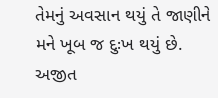તેમનું અવસાન થયું તે જાણીને મને ખૂબ જ દુઃખ થયું છે.
અજીત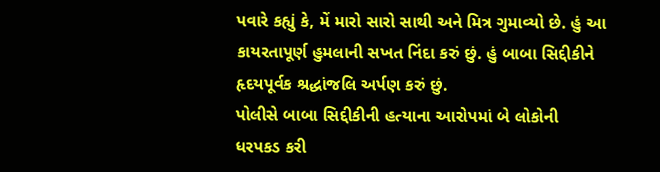પવારે કહ્યું કે, મેં મારો સારો સાથી અને મિત્ર ગુમાવ્યો છે. હું આ કાયરતાપૂર્ણ હુમલાની સખત નિંદા કરું છું. હું બાબા સિદ્દીકીને હૃદયપૂર્વક શ્રદ્ધાંજલિ અર્પણ કરું છું.
પોલીસે બાબા સિદ્દીકીની હત્યાના આરોપમાં બે લોકોની ધરપકડ કરી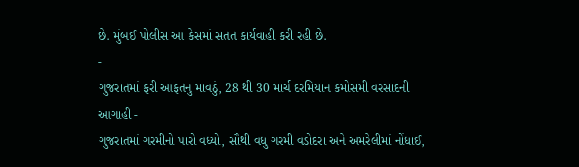છે. મુંબઈ પોલીસ આ કેસમાં સતત કાર્યવાહી કરી રહી છે.
-
ગુજરાતમાં ફરી આફતનુ માવઠું, 28 થી 30 માર્ચ દરમિયાન કમોસમી વરસાદની આગાહી -
ગુજરાતમાં ગરમીનો પારો વધ્યો, સૌથી વધુ ગરમી વડોદરા અને અમરેલીમાં નોંધાઈ,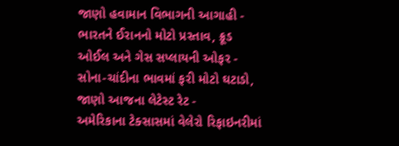જાણો હવામાન વિભાગની આગાહી -
ભારતને ઈરાનનો મોટો પ્રસ્તાવ, ક્રૂડ ઓઈલ અને ગેસ સપ્લાયની ઓફર -
સોના-ચાંદીના ભાવમાં ફરી મોટો ઘટાડો, જાણો આજના લેટેસ્ટ રેટ -
અમેરિકાના ટેક્સાસમાં વેલેરો રિફાઇનરીમાં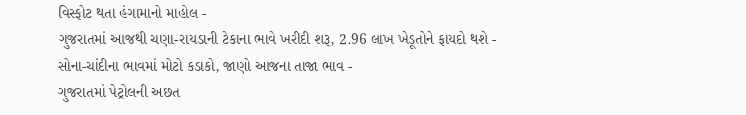વિસ્ફોટ થતા હંગામાનો માહોલ -
ગુજરાતમાં આજથી ચણા-રાયડાની ટેકાના ભાવે ખરીદી શરૂ, 2.96 લાખ ખેડૂતોને ફાયદો થશે -
સોના-ચાંદીના ભાવમાં મોટો કડાકો, જાણો આજના તાજા ભાવ -
ગુજરાતમાં પેટ્રોલની અછત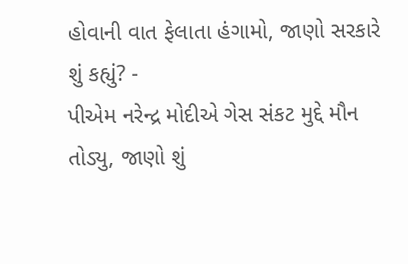હોવાની વાત ફેલાતા હંગામો, જાણો સરકારે શું કહ્યું? -
પીએમ નરેન્દ્ર મોદીએ ગેસ સંકટ મુદ્દે મૌન તોડ્યુ, જાણો શું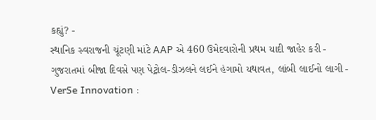કહ્યું? -
સ્થાનિક સ્વરાજની ચૂંટણી માંટે AAP એ 460 ઉમેદવારોની પ્રથમ યાદી જાહેર કરી -
ગુજરાતમાં બીજા દિવસે પણ પેટ્રોલ-ડીઝલને લઈને હંગામો યથાવત, લાંબી લાઈનો લાગી -
VerSe Innovation :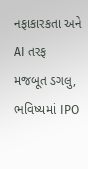નફાકારકતા અને AI તરફ મજબૂત ડગલુ, ભવિષ્યમાં IPO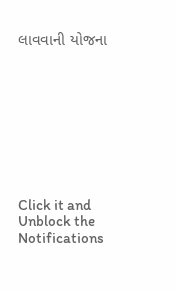લાવવાની યોજના









Click it and Unblock the Notifications